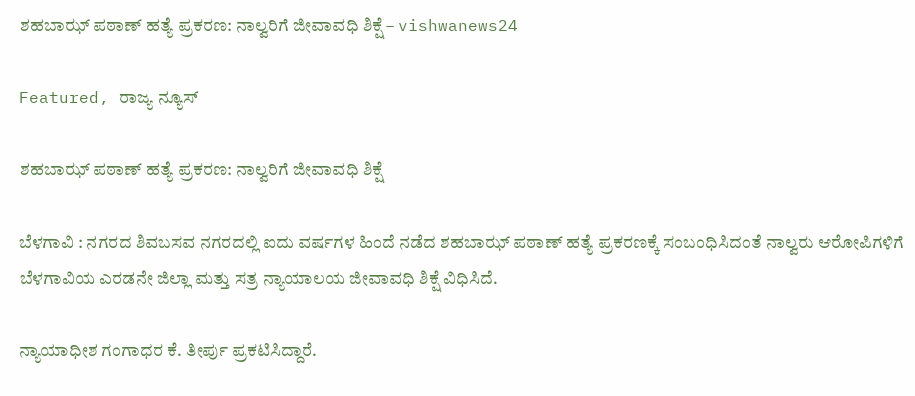ಶಹಬಾಝ್ ಪಠಾಣ್ ಹತ್ಯೆ ಪ್ರಕರಣ: ನಾಲ್ವರಿಗೆ ಜೀವಾವಧಿ ಶಿಕ್ಷೆ – vishwanews24

Featured, ರಾಜ್ಯ ನ್ಯೂಸ್

ಶಹಬಾಝ್ ಪಠಾಣ್ ಹತ್ಯೆ ಪ್ರಕರಣ: ನಾಲ್ವರಿಗೆ ಜೀವಾವಧಿ ಶಿಕ್ಷೆ

ಬೆಳಗಾವಿ : ನಗರದ ಶಿವಬಸವ ನಗರದಲ್ಲಿ ಐದು ವರ್ಷಗಳ ಹಿಂದೆ ನಡೆದ ಶಹಬಾಝ್ ಪಠಾಣ್ ಹತ್ಯೆ ಪ್ರಕರಣಕ್ಕೆ ಸಂಬಂಧಿಸಿದಂತೆ ನಾಲ್ವರು ಆರೋಪಿಗಳಿಗೆ ಬೆಳಗಾವಿಯ ಎರಡನೇ ಜಿಲ್ಲಾ ಮತ್ತು ಸತ್ರ ನ್ಯಾಯಾಲಯ ಜೀವಾವಧಿ ಶಿಕ್ಷೆ ವಿಧಿಸಿದೆ.

ನ್ಯಾಯಾಧೀಶ ಗಂಗಾಧರ ಕೆ. ತೀರ್ಪು ಪ್ರಕಟಿಸಿದ್ದಾರೆ.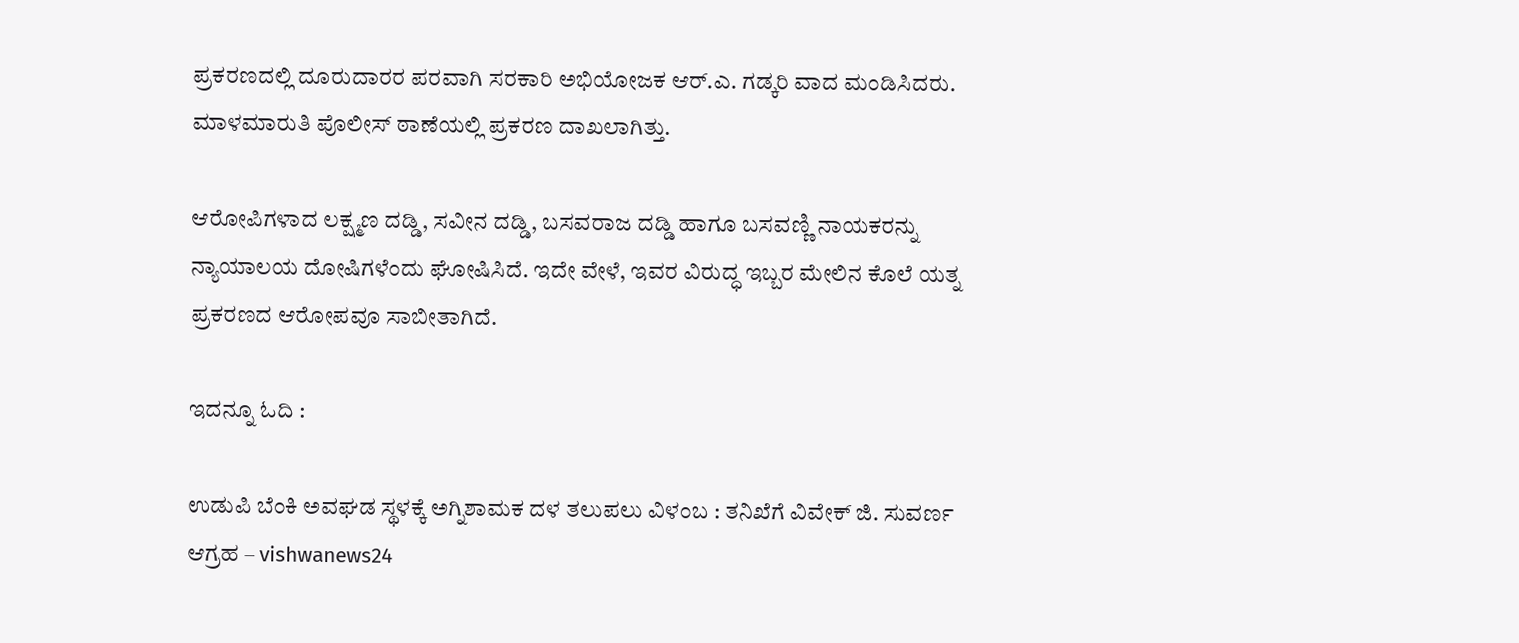ಪ್ರಕರಣದಲ್ಲಿ ದೂರುದಾರರ ಪರವಾಗಿ ಸರಕಾರಿ ಅಭಿಯೋಜಕ ಆರ್.ಎ. ಗಡ್ಕರಿ ವಾದ ಮಂಡಿಸಿದರು. ಮಾಳಮಾರುತಿ ಪೊಲೀಸ್ ಠಾಣೆಯಲ್ಲಿ ಪ್ರಕರಣ ದಾಖಲಾಗಿತ್ತು.

ಆರೋಪಿಗಳಾದ ಲಕ್ಷ್ಮಣ ದಡ್ಡಿ, ಸವೀನ ದಡ್ಡಿ, ಬಸವರಾಜ ದಡ್ಡಿ ಹಾಗೂ ಬಸವಣ್ಣಿ ನಾಯಕರನ್ನು ನ್ಯಾಯಾಲಯ ದೋಷಿಗಳೆಂದು ಘೋಷಿಸಿದೆ. ಇದೇ ವೇಳೆ, ಇವರ ವಿರುದ್ಧ ಇಬ್ಬರ ಮೇಲಿನ ಕೊಲೆ ಯತ್ನ ಪ್ರಕರಣದ ಆರೋಪವೂ ಸಾಬೀತಾಗಿದೆ.

ಇದನ್ನೂ ಓದಿ :

ಉಡುಪಿ ಬೆಂಕಿ ಅವಘಡ ಸ್ಥಳಕ್ಕೆ ಅಗ್ನಿಶಾಮಕ ದಳ ತಲುಪಲು ವಿಳಂಬ : ತನಿಖೆಗೆ ವಿವೇಕ್ ಜಿ. ಸುವರ್ಣ ಆಗ್ರಹ – vishwanews24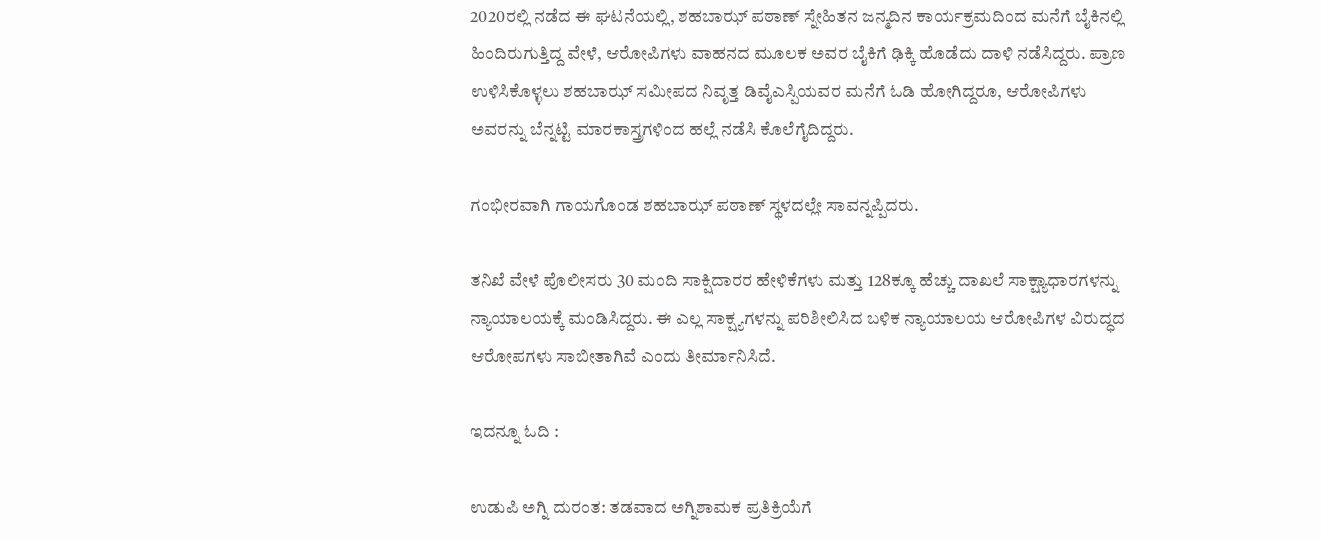2020ರಲ್ಲಿ ನಡೆದ ಈ ಘಟನೆಯಲ್ಲಿ, ಶಹಬಾಝ್ ಪಠಾಣ್ ಸ್ನೇಹಿತನ ಜನ್ಮದಿನ ಕಾರ್ಯಕ್ರಮದಿಂದ ಮನೆಗೆ ಬೈಕಿನಲ್ಲಿ ಹಿಂದಿರುಗುತ್ತಿದ್ದ ವೇಳೆ, ಆರೋಪಿಗಳು ವಾಹನದ ಮೂಲಕ ಅವರ ಬೈಕಿಗೆ ಢಿಕ್ಕಿ ಹೊಡೆದು ದಾಳಿ ನಡೆಸಿದ್ದರು. ಪ್ರಾಣ ಉಳಿಸಿಕೊಳ್ಳಲು ಶಹಬಾಝ್ ಸಮೀಪದ ನಿವೃತ್ತ ಡಿವೈಎಸ್ಪಿಯವರ ಮನೆಗೆ ಓಡಿ ಹೋಗಿದ್ದರೂ, ಆರೋಪಿಗಳು ಅವರನ್ನು ಬೆನ್ನಟ್ಟಿ ಮಾರಕಾಸ್ತ್ರಗಳಿಂದ ಹಲ್ಲೆ ನಡೆಸಿ ಕೊಲೆಗೈದಿದ್ದರು.

ಗಂಭೀರವಾಗಿ ಗಾಯಗೊಂಡ ಶಹಬಾಝ್ ಪಠಾಣ್ ಸ್ಥಳದಲ್ಲೇ ಸಾವನ್ನಪ್ಪಿದರು.

ತನಿಖೆ ವೇಳೆ ಪೊಲೀಸರು 30 ಮಂದಿ ಸಾಕ್ಷಿದಾರರ ಹೇಳಿಕೆಗಳು ಮತ್ತು 128ಕ್ಕೂ ಹೆಚ್ಚು ದಾಖಲೆ ಸಾಕ್ಷ್ಯಾಧಾರಗಳನ್ನು ನ್ಯಾಯಾಲಯಕ್ಕೆ ಮಂಡಿಸಿದ್ದರು. ಈ ಎಲ್ಲ ಸಾಕ್ಷ್ಯಗಳನ್ನು ಪರಿಶೀಲಿಸಿದ ಬಳಿಕ ನ್ಯಾಯಾಲಯ ಆರೋಪಿಗಳ ವಿರುದ್ಧದ ಆರೋಪಗಳು ಸಾಬೀತಾಗಿವೆ ಎಂದು ತೀರ್ಮಾನಿಸಿದೆ.

ಇದನ್ನೂ ಓದಿ :

ಉಡುಪಿ ಅಗ್ನಿ ದುರಂತ: ತಡವಾದ ಅಗ್ನಿಶಾಮಕ ಪ್ರತಿಕ್ರಿಯೆಗೆ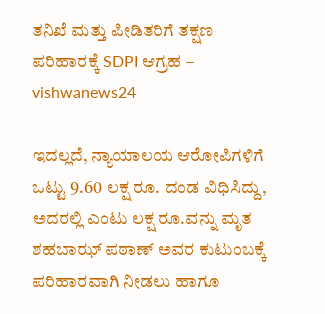ತನಿಖೆ ಮತ್ತು ಪೀಡಿತರಿಗೆ ತಕ್ಷಣ ಪರಿಹಾರಕ್ಕೆ SDPI ಆಗ್ರಹ – vishwanews24

ಇದಲ್ಲದೆ, ನ್ಯಾಯಾಲಯ ಆರೋಪಿಗಳಿಗೆ ಒಟ್ಟು 9.60 ಲಕ್ಷ ರೂ. ದಂಡ ವಿಧಿಸಿದ್ದು, ಅದರಲ್ಲಿ ಎಂಟು ಲಕ್ಷ ರೂ.ವನ್ನು ಮೃತ ಶಹಬಾಝ್ ಪಠಾಣ್ ಅವರ ಕುಟುಂಬಕ್ಕೆ ಪರಿಹಾರವಾಗಿ ನೀಡಲು ಹಾಗೂ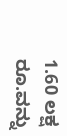1.60 ಲಕ್ಷ ರೂ.ವನ್ನು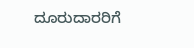ದೂರುದಾರರಿಗೆ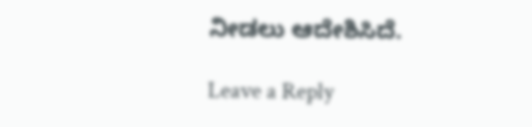ನೀಡಲು ಆದೇಶಿಸಿದೆ.

Leave a Reply